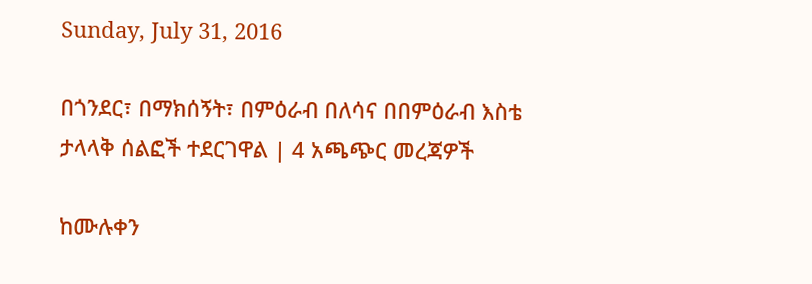Sunday, July 31, 2016

በጎንደር፣ በማክሰኝት፣ በምዕራብ በለሳና በበምዕራብ እስቴ ታላላቅ ሰልፎች ተደርገዋል | 4 አጫጭር መረጃዎች

ከሙሉቀን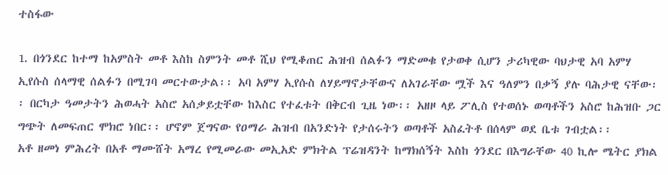ተስፋው

1. በጎንደር ከተማ ከአምስት መቶ እስከ ስምንት መቶ ሺህ የሚቆጠር ሕዝብ ሰልፉን ማድመቁ የታወቀ ሲሆን ታሪካዊው ባህታዊ አባ አምሃ ኢየሱስ ሰላማዊ ሰልፉን በሚገባ መርተውታል፡፡ አባ አምሃ ኢየሱስ ለሃይማኖታቸውና ለአገራቸው ሟች እና ዓለምን በቃኝ ያሉ ባሕታዊ ናቸው፡፡ በርካታ ዓመታትን ሕወሓት አስሮ አሰቃይቷቸው ከእስር የተፈቱት በቅርብ ጊዜ ነው፡፡ አዘዞ ላይ ፖሊስ የተወሰኑ ወጣቶችን አስሮ ከሕዝቡ ጋር ግጭት ለመፍጠር ሞክሮ ነበር፡፡ ሆኖም ጀግናው የዐማራ ሕዝብ በአንድነት የታሰሩትን ወጣቶች አስፈትቶ በሰላም ወደ ቤቱ ገብቷል፡፡
አቶ ዘመነ ምሕረት በአቶ ማሙሸት አማረ የሚመራው መኢአድ ምክትል ፕሬዝዳንት ከማክሰኝት እስከ ጎንደር በእግራቸው 40 ኪሎ ሜትር ያክል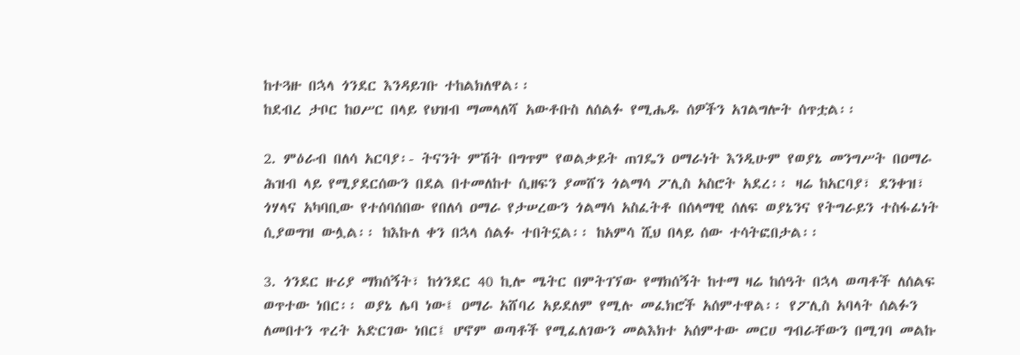ከተጓዙ በኋላ ጎንደር እንዳይገቡ ተከልክለዋል፡፡
ከደብረ ታቦር ከዐሥር በላይ የህዝብ ማመላለሻ አውቶቡስ ለሰልፉ የሚሔዱ ሰዎችን አገልግሎት ሰጥቷል፡፡

2. ምዕራብ በለሳ አርባያ፡- ትናንት ምሽት በግጥም የወልቃይት ጠገዴን ዐማራነት እንዲሁም የወያኔ መንግሥት በዐማራ ሕዝብ ላይ የሚያደርሰውን በደል በተመለከተ ሲዘፍን ያመሸን ጎልማሳ ፖሊስ አስሮት አደረ፡፡ ዛሬ ከአርባያ፣ ደንቀዝ፣ ጎሃላና አካባቢው የተሰባሰበው የበለሳ ዐማራ የታሠረውን ጎልማሳ አስፈትቶ በሰላማዊ ሰለፍ ወያኔንና የትግራይን ተስፋፊነት ሲያወግዝ ውሏል፡፡ ከእኩለ ቀን በኋላ ሰልፉ ተበትኗል፡፡ ከአምሳ ሺህ በላይ ሰው ተሳትፎበታል፡፡

3. ጎንደር ዙሪያ ማክሰኝት፣ ከጎንደር 40 ኪሎ ሜትር በምትገኘው የማክሰኝት ከተማ ዛሬ ከሰዓት በኋላ ወጣቶች ለሰልፍ ወጥተው ነበር፡፡ ወያኔ ሌባ ነው፤ ዐማራ አሸባሪ አይደለም የሚሉ መፈክሮች አሰምተዋል፡፡ የፖሊስ አባላት ሰልፉን ለመበተን ጥረት አድርገው ነበር፤ ሆኖም ወጣቶች የሚፈለገውን መልእክተ አሰምተው መርሀ ግብራቸውን በሚገባ መልኩ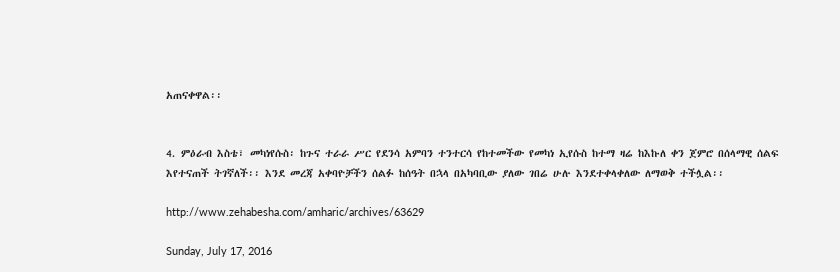አጠናቀዋል፡፡


4. ምዕራብ እስቴ፣ መካነየሱስ፡ ከጉና ተራራ ሥር የደንሳ አምባን ተንተርሳ የከተመችው የመካነ ኢየሱስ ከተማ ዛሬ ከእኩለ ቀን ጀምሮ በሰላማዊ ሰልፍ እየተናጠች ትገኛለች፡፡ እንደ መረጃ አቀባዮቻችን ሰልፉ ከሰዓት በኋላ በአካባቢው ያለው ገበሬ ሁሉ እንደተቀላቀለው ለማወቅ ተችሏል፡፡

http://www.zehabesha.com/amharic/archives/63629

Sunday, July 17, 2016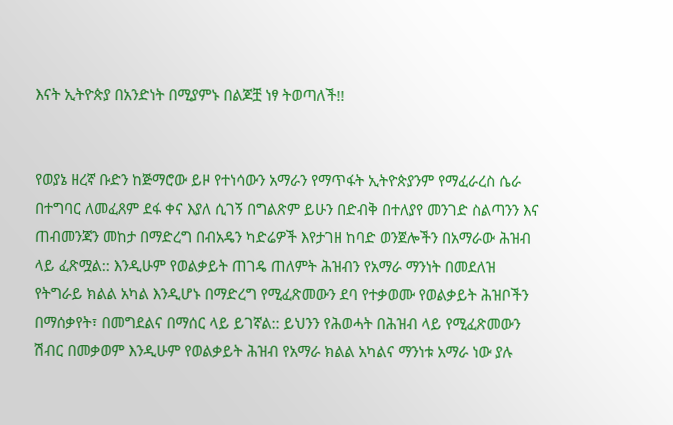እናት ኢትዮጵያ በአንድነት በሚያምኑ በልጆቿ ነፃ ትወጣለች!!


የወያኔ ዘረኛ ቡድን ከጅማሮው ይዞ የተነሳውን አማራን የማጥፋት ኢትዮጵያንም የማፈራረስ ሴራ በተግባር ለመፈጸም ደፋ ቀና እያለ ሲገኝ በግልጽም ይሁን በድብቅ በተለያየ መንገድ ስልጣንን እና ጠብመንጃን መከታ በማድረግ በብአዴን ካድሬዎች እየታገዘ ከባድ ወንጀሎችን በአማራው ሕዝብ ላይ ፈጽሟል:: እንዲሁም የወልቃይት ጠገዴ ጠለምት ሕዝብን የአማራ ማንነት በመደለዝ የትግራይ ክልል አካል እንዲሆኑ በማድረግ የሚፈጽመውን ደባ የተቃወሙ የወልቃይት ሕዝቦችን በማሰቃየት፣ በመግደልና በማሰር ላይ ይገኛል:: ይህንን የሕወሓት በሕዝብ ላይ የሚፈጽመውን ሽብር በመቃወም እንዲሁም የወልቃይት ሕዝብ የአማራ ክልል አካልና ማንነቱ አማራ ነው ያሉ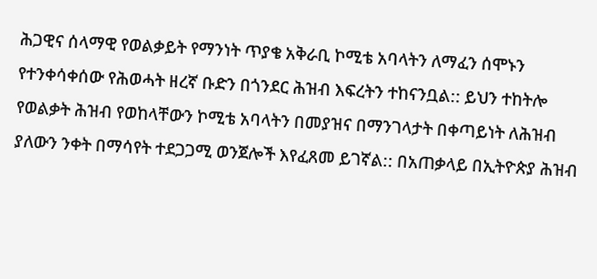ሕጋዊና ሰላማዊ የወልቃይት የማንነት ጥያቄ አቅራቢ ኮሚቴ አባላትን ለማፈን ሰሞኑን የተንቀሳቀሰው የሕወሓት ዘረኛ ቡድን በጎንደር ሕዝብ እፍረትን ተከናንቧል:: ይህን ተከትሎ የወልቃት ሕዝብ የወከላቸውን ኮሚቴ አባላትን በመያዝና በማንገላታት በቀጣይነት ለሕዝብ ያለውን ንቀት በማሳየት ተደጋጋሚ ወንጀሎች እየፈጸመ ይገኛል:: በአጠቃላይ በኢትዮጵያ ሕዝብ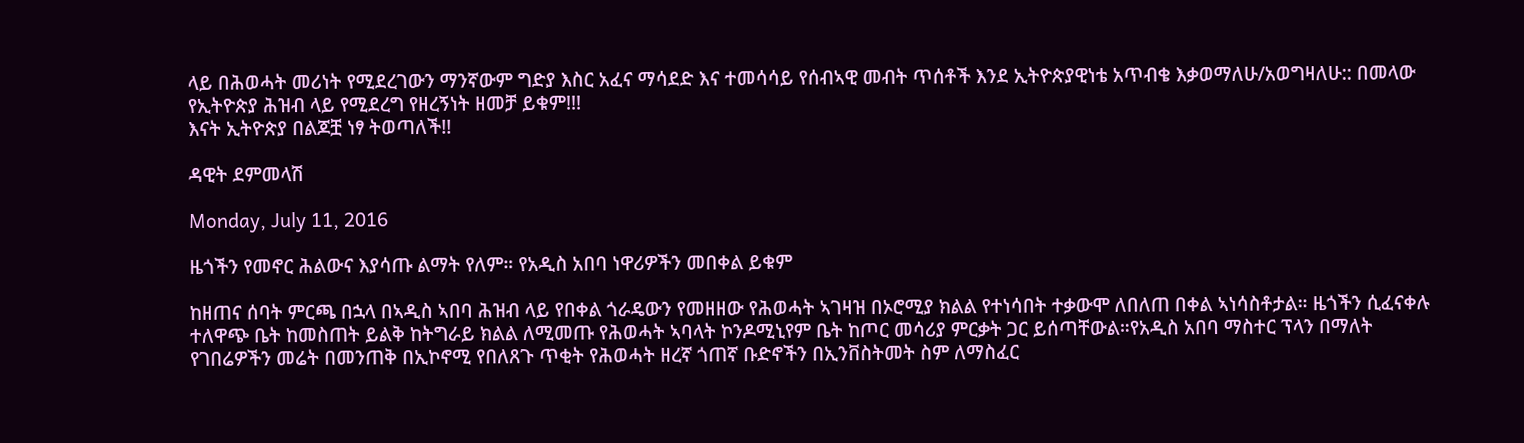ላይ በሕወሓት መሪነት የሚደረገውን ማንኛውም ግድያ እስር አፈና ማሳደድ እና ተመሳሳይ የሰብኣዊ መብት ጥሰቶች እንደ ኢትዮጵያዊነቴ አጥብቄ እቃወማለሁ/አወግዛለሁ:: በመላው የኢትዮጵያ ሕዝብ ላይ የሚደረግ የዘረኝነት ዘመቻ ይቁም!!!
እናት ኢትዮጵያ በልጆቿ ነፃ ትወጣለች!!

ዳዊት ደምመላሽ

Monday, July 11, 2016

ዜጎችን የመኖር ሕልውና እያሳጡ ልማት የለም። የአዲስ አበባ ነዋሪዎችን መበቀል ይቁም

ከዘጠና ሰባት ምርጫ በኋላ በኣዲስ ኣበባ ሕዝብ ላይ የበቀል ጎራዴውን የመዘዘው የሕወሓት ኣገዛዝ በኦሮሚያ ክልል የተነሳበት ተቃውሞ ለበለጠ በቀል ኣነሳስቶታል። ዜጎችን ሲፈናቀሉ ተለዋጭ ቤት ከመስጠት ይልቅ ከትግራይ ክልል ለሚመጡ የሕወሓት ኣባላት ኮንዶሚኒየም ቤት ከጦር መሳሪያ ምርቃት ጋር ይሰጣቸውል።የአዲስ አበባ ማስተር ፕላን በማለት የገበሬዎችን መሬት በመንጠቅ በኢኮኖሚ የበለጸጉ ጥቂት የሕወሓት ዘረኛ ጎጠኛ ቡድኖችን በኢንቨስትመት ስም ለማስፈር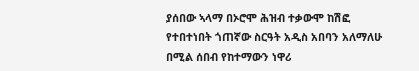ያሰበው ኣላማ በኦሮሞ ሕዝብ ተቃውሞ ከሽፎ የተበተነበት ጎጠኛው ስርዓት አዲስ አበባን አለማለሁ በሚል ሰበብ የከተማውን ነዋሪ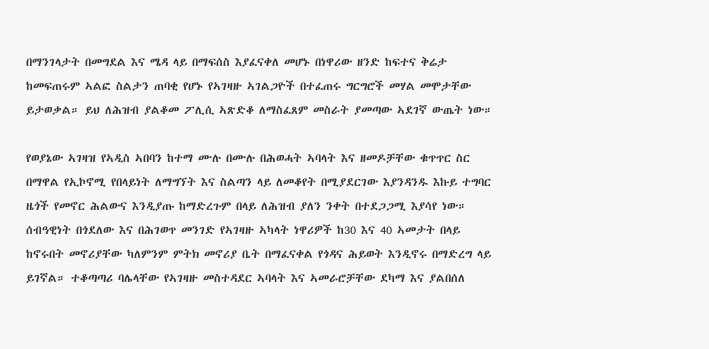በማንገላታት በመግደል እና ሜዳ ላይ በማፍሰስ እያፈናቀለ መሆኑ በነዋሪው ዘንድ ከፍተና ቅሬታ ከመፍጠሩም ኣልፎ ስልታን ጠባቂ የሆኑ የኣገዛዙ ኣገልጋዮች በተፈጠሩ ግርግሮች መሃል መሞታቸው ይታወቃል። ይህ ለሕዝብ ያልቆመ ፖሊሲ ኣጽድቆ ለማስፈጸም መስራት ያመጣው ኣደገኛ ውጤት ነው።

የወያኔው ኣገዛዝ የኣዲስ ኣበባን ከተማ ሙሉ በሙሉ በሕወሓት ኣባላት እና ዘመዶቻቸው ቁጥጥር ስር በማዋል የኢኮኖሚ የበላይነት ለማግኘት እና ስልጣን ላይ ለመቆየት በሚያደርገው እያንዳንዱ እኩይ ተግባር ዜጎች የመኖር ሕልውና እንዲያጡ ከማድረጉም በላይ ለሕዝብ ያለን ንቀት በተደጋጋሚ እያሳየ ነው። ሰብዓዊነት በጎደለው እና በሕገወጥ መንገድ የኣገዛዙ ኣካላት ነዋሪዎች ከ30 እና 40 ኣመታት በላይ ከኖሩበት መኖሪያቸው ካለምንም ምትክ መኖሪያ ቤት በማፈናቀል የጎዳና ሕይወት እንዲኖሩ በማድረግ ላይ ይገኛል። ተቆጣጣሪ ባሌላቸው የኣገዛዙ መስተዳደር ኣባላት እና ኣመራሮቻቸው ደካማ እና ያልበሰለ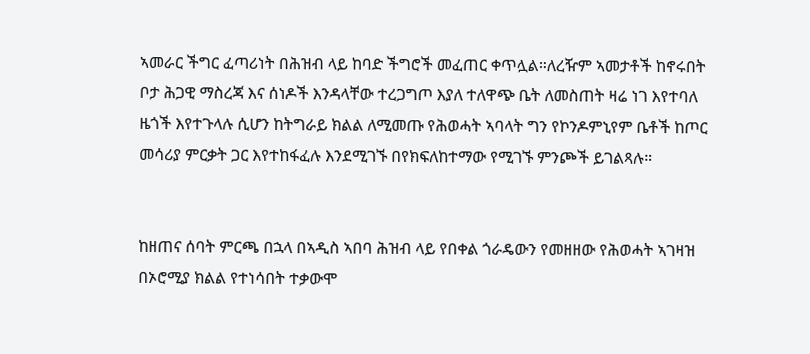ኣመራር ችግር ፈጣሪነት በሕዝብ ላይ ከባድ ችግሮች መፈጠር ቀጥሏል።ለረዥም ኣመታቶች ከኖሩበት ቦታ ሕጋዊ ማስረጃ እና ሰነዶች እንዳላቸው ተረጋግጦ እያለ ተለዋጭ ቤት ለመስጠት ዛሬ ነገ እየተባለ ዜጎች እየተጉላሉ ሲሆን ከትግራይ ክልል ለሚመጡ የሕወሓት ኣባላት ግን የኮንዶምኒየም ቤቶች ከጦር መሳሪያ ምርቃት ጋር እየተከፋፈሉ እንደሚገኙ በየክፍለከተማው የሚገኙ ምንጮች ይገልጻሉ።


ከዘጠና ሰባት ምርጫ በኋላ በኣዲስ ኣበባ ሕዝብ ላይ የበቀል ጎራዴውን የመዘዘው የሕወሓት ኣገዛዝ በኦሮሚያ ክልል የተነሳበት ተቃውሞ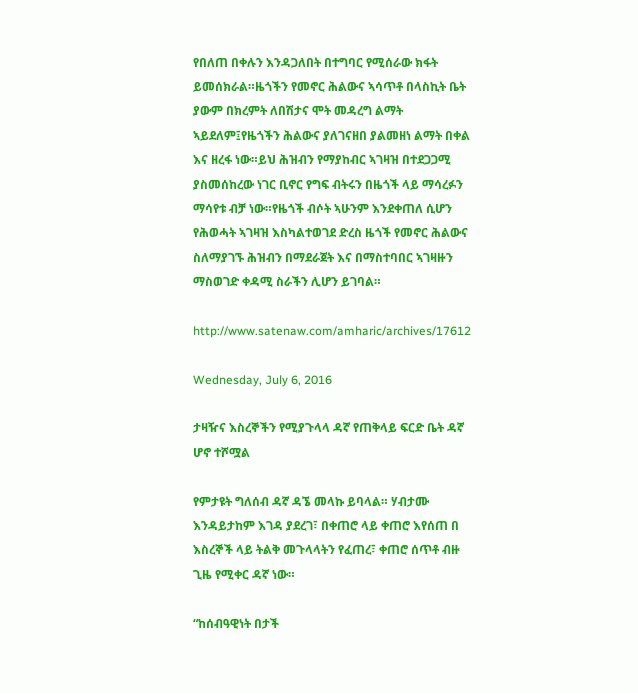የበለጠ በቀሉን እንዳጋለበት በተግባር የሚሰራው ክፋት ይመሰክራል።ዜጎችን የመኖር ሕልውና ኣሳጥቶ በላስኪት ቤት ያውም በክረምት ለበሽታና ሞት መዳረግ ልማት ኣይደለም፤የዜጎችን ሕልውና ያለገናዘበ ያልመዘነ ልማት በቀል እና ዘረፋ ነው።ይህ ሕዝብን የማያከብር ኣገዛዝ በተደጋጋሚ ያስመሰከረው ነገር ቢኖር የግፍ ብትሩን በዜጎች ላይ ማሳረፉን ማሳየቱ ብቻ ነው።የዜጎች ብሶት ኣሁንም እንደቀጠለ ሲሆን የሕወሓት ኣገዛዝ እስካልተወገደ ድረስ ዜጎች የመኖር ሕልውና ስለማያገኙ ሕዝብን በማደራጀት እና በማስተባበር ኣገዛዙን ማስወገድ ቀዳሚ ስራችን ሊሆን ይገባል።

http://www.satenaw.com/amharic/archives/17612

Wednesday, July 6, 2016

ታዛዥና እስረኞችን የሚያጉላላ ዳኛ የጠቅላይ ፍርድ ቤት ዳኛ ሆኖ ተሾሟል

የምታዩት ግለሰብ ዳኛ ዳኜ መላኩ ይባላል። ሃብታሙ እንዳይታከም እገዳ ያደረገ፣ በቀጠሮ ላይ ቀጠሮ እየሰጠ በ እስረኞች ላይ ትልቅ መጉላላትን የፈጠረ፣ ቀጠሮ ሰጥቶ ብዙ ጊዜ የሚቀር ዳኛ ነው።

“ከሰብዓዊነት በታች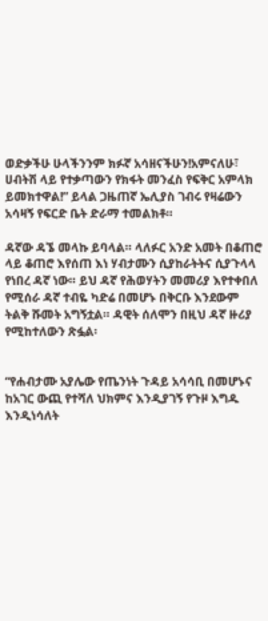ወድቃችሁ ሁላችንንም ክፉኛ አሳዘናችሁን!አምናለሁ፣ ሀብትሽ ላይ የተቃጣውን የክፋት መንፈስ የፍቅር አምላክ ይመክተዋል!” ይላል ጋዜጠኛ ኤሊያስ ገብሩ የዛሬውን አሳዛኝ የፍርድ ቤት ድራማ ተመልክቶ።

ዳኛው ዳኜ መላኩ ይባላል። ላለፉር አንድ አመት በቆጠሮ ላይ ቆጠሮ እየሰጠ እነ ሃብታሙን ሲያከራትትና ሲያጉላላ የነበረ ዳኛ ነው። ይህ ዳኛ የሕወሃትን መመሪያ እየተቀበለ የሚሰራ ዳኛ ተብዬ ካድሬ በመሆኑ በቅርቡ እንደውም ትልቅ ሹመት አግኝቷል። ዳዊት ሰለሞን በዚህ ዳኛ ዙሪያ የሚከተለውን ጽፏል፡


“የሐብታሙ አያሌው የጤንነት ጉዳይ አሳሳቢ በመሆኑና ከአገር ውጪ የተሻለ ህክምና እንዲያገኝ የጉዞ እግዱ እንዲነሳለት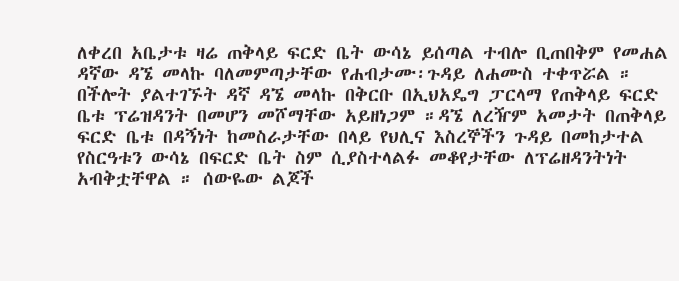ለቀረበ አቤታቱ ዛሬ ጠቅላይ ፍርድ ቤት ውሳኔ ይሰጣል ተብሎ ቢጠበቅም የመሐል ዳኛው ዳኜ መላኩ ባለመምጣታቸው የሐብታሙ፡ጉዳይ ለሐሙስ ተቀጥሯል ። በችሎት ያልተገኙት ዳኛ ዳኜ መላኩ በቅርቡ በኢህአዴግ ፓርላማ የጠቅላይ ፍርድ ቤቱ ፕሬዝዳንት በመሆን መሾማቸው አይዘነጋም ።ዳኜ ለረዥም አመታት በጠቅላይ ፍርድ ቤቱ በዳኝነት ከመስራታቸው በላይ የህሊና እስረኞችን ጉዳይ በመከታተል የስርዓቱን ውሳኔ በፍርድ ቤት ስም ሲያስተላልፉ መቆየታቸው ለፕሬዘዳንትነት አብቅቷቸዋል ። ሰውዬው ልጆች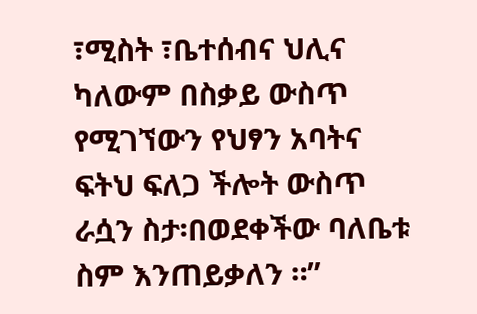፣ሚስት ፣ቤተሰብና ህሊና ካለውም በስቃይ ውስጥ የሚገኘውን የህፃን አባትና ፍትህ ፍለጋ ችሎት ውስጥ ራሷን ስታ፡በወደቀችው ባለቤቱ ስም እንጠይቃለን ።”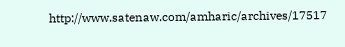http://www.satenaw.com/amharic/archives/17517